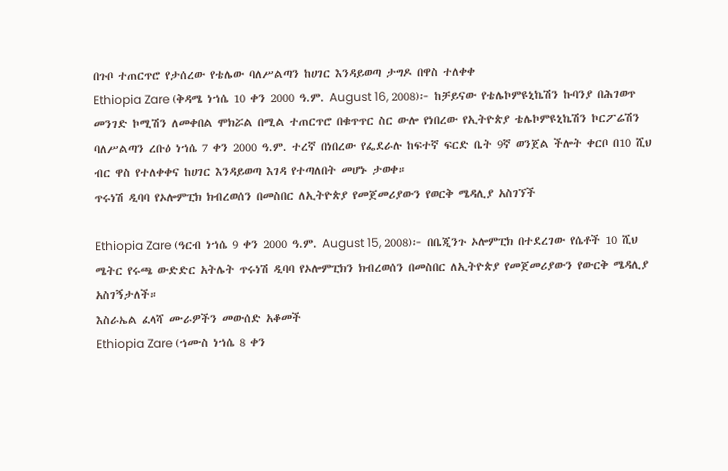በጉቦ ተጠርጥሮ የታሰረው የቴሌው ባለሥልጣን ከሀገር እንዳይወጣ ታግዶ በዋስ ተለቀቀ
Ethiopia Zare (ቅዳሜ ነኀሴ 10 ቀን 2000 ዓ.ም. August 16, 2008)፦ ከቻይናው የቴሌኮምዩኒኬሽን ኩባንያ በሕገወጥ መንገድ ኮሚሽን ለመቀበል ሞክሯል በሚል ተጠርጥሮ በቁጥጥር ስር ውሎ የነበረው የኢትዮጵያ ቴሌኮምዩኒኬሽን ኮርፖሬሽን ባለሥልጣን ረቡዕ ነኀሴ 7 ቀን 2000 ዓ.ም. ተረኛ በነበረው የፌደራሉ ከፍተኛ ፍርድ ቤት 9ኛ ወንጀል ችሎት ቀርቦ በ10 ሺህ ብር ዋስ የተለቀቀና ከሀገር እንዳይወጣ እገዳ የተጣለበት መሆኑ ታወቀ።
ጥሩነሽ ዲባባ የኦሎምፒክ ክብረወሰን በመስበር ለኢትዮጵያ የመጀመሪያውን የወርቅ ሜዳሊያ አስገኘች

Ethiopia Zare (ዓርብ ነኀሴ 9 ቀን 2000 ዓ.ም. August 15, 2008)፦ በቤጂንጉ ኦሎምፒክ በተደረገው የሴቶች 10 ሺህ ሜትር የሩጫ ውድድር አትሌት ጥሩነሽ ዲባባ የኦሎምፒክን ክብረወሰን በመስበር ለኢትዮጵያ የመጀመሪያውን የውርቅ ሜዳሊያ አስገኝታለች።
እስራኤል ፈላሻ ሙራዎችን መውሰድ አቆመች
Ethiopia Zare (ኀሙስ ነኀሴ 8 ቀን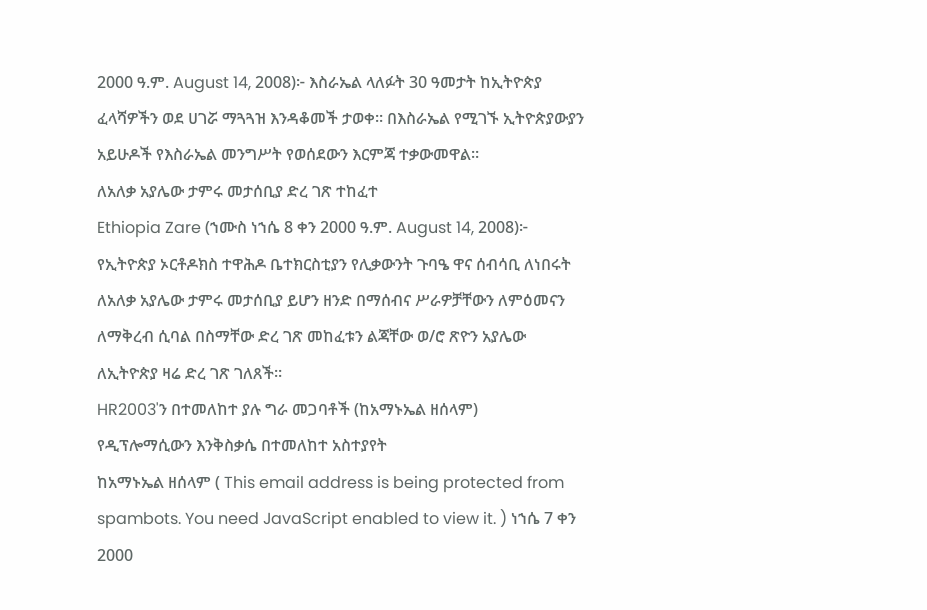2000 ዓ.ም. August 14, 2008)፦ እስራኤል ላለፉት 30 ዓመታት ከኢትዮጵያ ፈላሻዎችን ወደ ሀገሯ ማጓጓዝ እንዳቆመች ታወቀ። በእስራኤል የሚገኙ ኢትዮጵያውያን አይሁዶች የእስራኤል መንግሥት የወሰደውን እርምጃ ተቃውመዋል።
ለአለቃ አያሌው ታምሩ መታሰቢያ ድረ ገጽ ተከፈተ
Ethiopia Zare (ኀሙስ ነኀሴ 8 ቀን 2000 ዓ.ም. August 14, 2008)፦ የኢትዮጵያ ኦርቶዶክስ ተዋሕዶ ቤተክርስቲያን የሊቃውንት ጉባዔ ዋና ሰብሳቢ ለነበሩት ለአለቃ አያሌው ታምሩ መታሰቢያ ይሆን ዘንድ በማሰብና ሥራዎቻቸውን ለምዕመናን ለማቅረብ ሲባል በስማቸው ድረ ገጽ መከፈቱን ልጃቸው ወ/ሮ ጽዮን አያሌው ለኢትዮጵያ ዛሬ ድረ ገጽ ገለጸች።
HR2003'ን በተመለከተ ያሉ ግራ መጋባቶች (ከአማኑኤል ዘሰላም)
የዲፕሎማሲውን እንቅስቃሴ በተመለከተ አስተያየት
ከአማኑኤል ዘሰላም ( This email address is being protected from spambots. You need JavaScript enabled to view it. ) ነኀሴ 7 ቀን 2000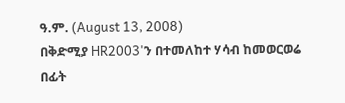ዓ.ም. (August 13, 2008)
በቅድሚያ HR2003'ን በተመለከተ ሃሳብ ከመወርወሬ በፊት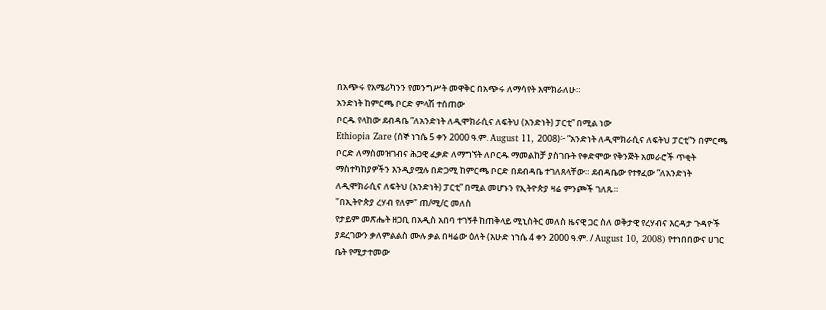በአጭሩ የአሜሪካንን የመንግሥት መዋቅር በአጭሩ ለማሳየት እሞክራለሁ።
አንድነት ከምርጫ ቦርድ ምላሽ ተሰጠው
ቦርዱ የላከው ደብዳቤ ”ለአንድነት ለዲሞክራሲና ለፍትህ (አንድነት) ፓርቲ” በሚል ነው
Ethiopia Zare (ሰኞ ነኀሴ 5 ቀን 2000 ዓ.ም. August 11, 2008)፦ ”አንድነት ለዲሞክራሲና ለፍትህ ፓርቲ”ን በምርጫ ቦርድ ለማስመዝገብና ሕጋዊ ፈቃድ ለማግኘት ለቦርዱ ማመልከቻ ያስገቡት የቀድሞው የቅንጅት አመራሮች ጥቂት ማስተካከያዎችን እንዲያሟሉ በድጋሚ ከምርጫ ቦርድ በደብዳቤ ተገለጸላቸው። ደብዳቤው የተፃፈው ”ለአንድነት ለዲሞክራሲና ለፍትህ (አንድነት) ፓርቲ” በሚል መሆኑን የኢትዮጵያ ዛሬ ምንጮች ገለጹ።
"በኢትዮጵያ ረሃብ የለም" ጠ/ሚ/ር መለስ
የታይም መጽሔት ዘጋቢ በአዲስ አበባ ተገኝቶ ከጠቅላይ ሚኒስትር መለስ ዜናዊ ጋር ስለ ወቅታዊ የረሃብና እርዳታ ጉዳዮች ያደረገውን ቃለምልልስ ሙሉ ቃል በዛሬው ዕለት (እሁድ ነኀሴ 4 ቀን 2000 ዓ.ም. / August 10, 2008) የተነበበውና ሀገር ቤት የሚታተመው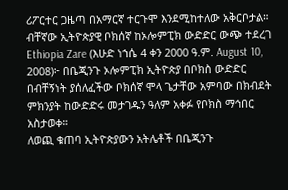ሪፖርተር ጋዜጣ በአማርኛ ተርጉሞ እንደሚከተለው አቅርቦታል።
ብቸኛው ኢትዮጵያዊ ቦክሰኛ ከኦሎምፒክ ውድድር ውጭ ተደረገ
Ethiopia Zare (እሁድ ነኀሴ 4 ቀን 2000 ዓ.ም. August 10, 2008)፦ በቤጂንጉ ኦሎምፒክ ኢትዮጵያ በቦክስ ውድድር በብቸኝነት ያሰለፈችው ቦክሰኛ ሞላ ጌታቸው አምባው በክብደት ምክንያት ከውድድሩ መታገዱን ዓለም አቀፉ የቦክስ ማኅበር አስታወቀ።
ለወጪ ቁጠባ ኢትዮጵያውን አትሌቶች በቤጂንጉ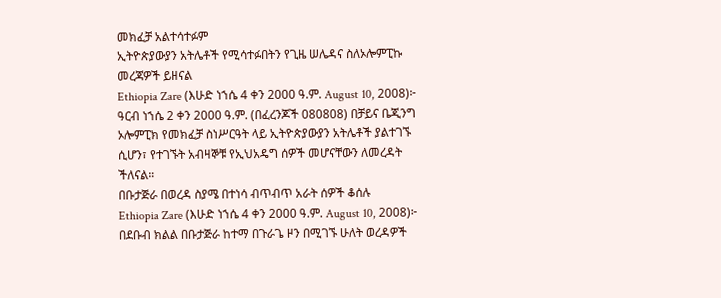መክፈቻ አልተሳተፉም
ኢትዮጵያውያን አትሌቶች የሚሳተፉበትን የጊዜ ሠሌዳና ስለኦሎምፒኩ መረጃዎች ይዘናል
Ethiopia Zare (እሁድ ነኀሴ 4 ቀን 2000 ዓ.ም. August 10, 2008)፦ ዓርብ ነኀሴ 2 ቀን 2000 ዓ.ም. (በፈረንጆች 080808) በቻይና ቤጂንግ ኦሎምፒክ የመክፈቻ ስነሥርዓት ላይ ኢትዮጵያውያን አትሌቶች ያልተገኙ ሲሆን፣ የተገኙት አብዛኞቹ የኢህአዴግ ሰዎች መሆናቸውን ለመረዳት ችለናል።
በቡታጅራ በወረዳ ስያሜ በተነሳ ብጥብጥ አራት ሰዎች ቆሰሉ
Ethiopia Zare (እሁድ ነኀሴ 4 ቀን 2000 ዓ.ም. August 10, 2008)፦ በደቡብ ክልል በቡታጅራ ከተማ በጉራጌ ዞን በሚገኙ ሁለት ወረዳዎች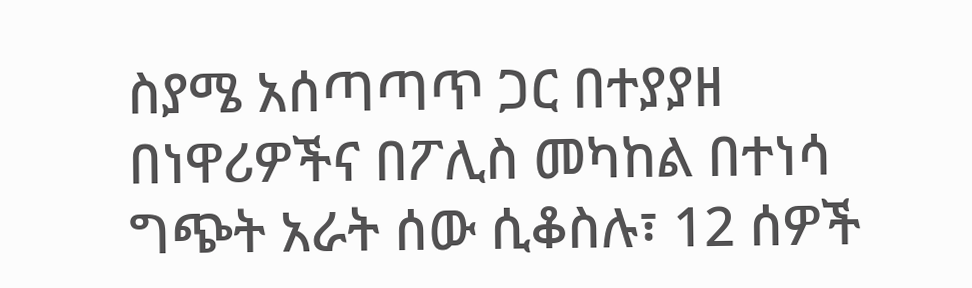ስያሜ አሰጣጣጥ ጋር በተያያዘ በነዋሪዎችና በፖሊስ መካከል በተነሳ ግጭት አራት ሰው ሲቆስሉ፣ 12 ሰዎች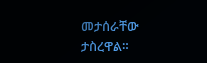መታሰራቸው ታስረዋል።